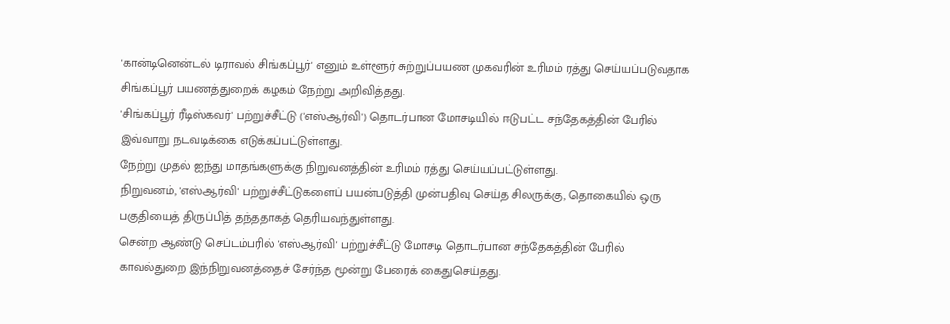'கான்டினென்டல் டிராவல் சிங்கப்பூர்' எனும் உள்ளூர் சுற்றுப்பயண முகவரின் உரிமம் ரத்து செய்யப்படுவதாக சிங்கப்பூர் பயணத்துறைக் கழகம் நேற்று அறிவித்தது.
'சிங்கப்பூர் ரீடிஸ்கவர்' பற்றுச்சீட்டு ('எஸ்ஆர்வி') தொடர்பான மோசடியில் ஈடுபட்ட சந்தேகத்தின் பேரில் இவ்வாறு நடவடிக்கை எடுக்கப்பட்டுள்ளது.
நேற்று முதல் ஐந்து மாதங்களுக்கு நிறுவனத்தின் உரிமம் ரத்து செய்யப்பட்டுள்ளது.
நிறுவனம், 'எஸ்ஆர்வி' பற்றுச்சீட்டுகளைப் பயன்படுத்தி முன்பதிவு செய்த சிலருக்கு, தொகையில் ஒரு பகுதியைத் திருப்பித் தந்ததாகத் தெரியவந்துள்ளது.
சென்ற ஆண்டு செப்டம்பரில் 'எஸ்ஆர்வி' பற்றுச்சீட்டு மோசடி தொடர்பான சந்தேகத்தின் பேரில் காவல்துறை இந்நிறுவனத்தைச் சேர்ந்த மூன்று பேரைக் கைதுசெய்தது.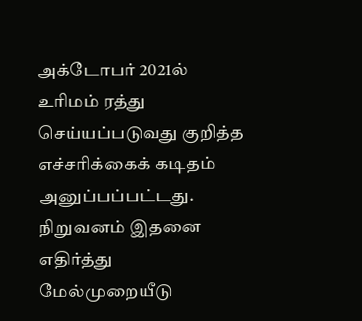அக்டோபர் 2021ல் உரிமம் ரத்து செய்யப்படுவது குறித்த எச்சரிக்கைக் கடிதம் அனுப்பப்பட்டது. நிறுவனம் இதனை எதிர்த்து மேல்முறையீடு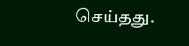செய்தது.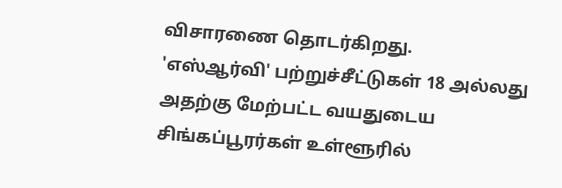விசாரணை தொடர்கிறது.
'எஸ்ஆர்வி' பற்றுச்சீட்டுகள் 18 அல்லது அதற்கு மேற்பட்ட வயதுடைய சிங்கப்பூரர்கள் உள்ளூரில்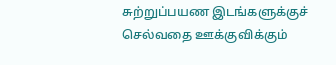சுற்றுப்பயண இடங்களுக்குச் செல்வதை ஊக்குவிக்கும்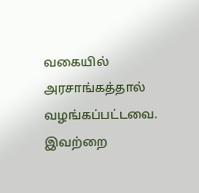வகையில் அரசாங்கத்தால் வழங்கப்பட்டவை.
இவற்றை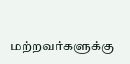மற்றவர்களுக்கு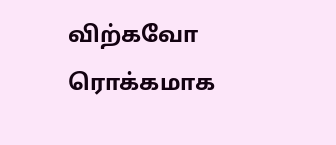விற்கவோ ரொக்கமாக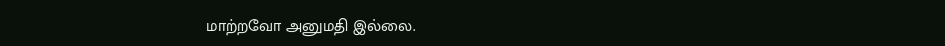மாற்றவோ அனுமதி இல்லை.